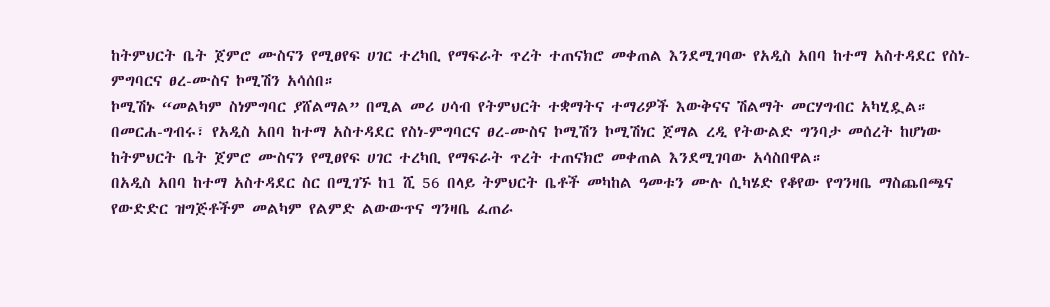ከትምህርት ቤት ጀምሮ ሙስናን የሚፀየፍ ሀገር ተረካቢ የማፍራት ጥረት ተጠናክሮ መቀጠል እንደሚገባው የአዲስ አበባ ከተማ አስተዳደር የስነ-ምግባርና ፀረ-ሙስና ኮሚሽን አሳሰበ።
ኮሚሽኑ “መልካም ስነምግባር ያሸልማል” በሚል መሪ ሀሳብ የትምህርት ተቋማትና ተማሪዎች እውቅናና ሽልማት መርሃግብር አካሂዷል።
በመርሐ-ግብሩ፣ የአዲስ አበባ ከተማ አስተዳደር የስነ-ምግባርና ፀረ-ሙስና ኮሚሽን ኮሚሽነር ጀማል ረዲ የትውልድ ግንባታ መሰረት ከሆነው ከትምህርት ቤት ጀምሮ ሙስናን የሚፀየፍ ሀገር ተረካቢ የማፍራት ጥረት ተጠናክሮ መቀጠል እንደሚገባው አሳስበዋል።
በአዲስ አበባ ከተማ አስተዳደር ስር በሚገኙ ከ1 ሺ 56 በላይ ትምህርት ቤቶች መካከል ዓመቱን ሙሉ ሲካሄድ የቆየው የግንዛቤ ማስጨበጫና የውድድር ዝግጅቶችም መልካም የልምድ ልውውጥና ግንዛቤ ፈጠራ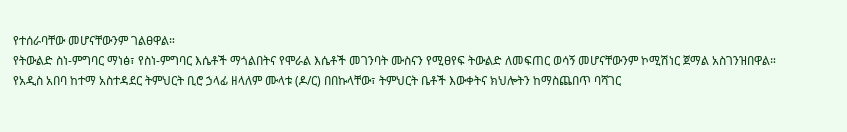የተሰራባቸው መሆናቸውንም ገልፀዋል።
የትውልድ ስነ-ምግባር ማነፅ፣ የስነ-ምግባር እሴቶች ማጎልበትና የሞራል እሴቶች መገንባት ሙስናን የሚፀየፍ ትውልድ ለመፍጠር ወሳኝ መሆናቸውንም ኮሚሽነር ጀማል አስገንዝበዋል።
የአዲስ አበባ ከተማ አስተዳደር ትምህርት ቢሮ ኃላፊ ዘላለም ሙላቱ (ዶ/ር) በበኩላቸው፣ ትምህርት ቤቶች እውቀትና ክህሎትን ከማስጨበጥ ባሻገር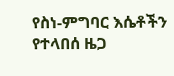የስነ-ምግባር እሴቶችን የተላበሰ ዜጋ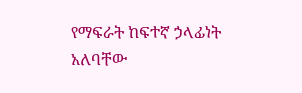የማፍራት ከፍተኛ ኃላፊነት አለባቸው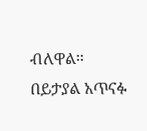ብለዋል።
በይታያል አጥናፉ